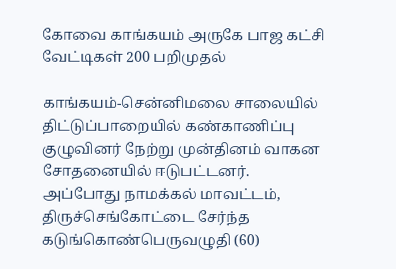கோவை காங்கயம் அருகே பாஜ கட்சி வேட்டிகள் 200 பறிமுதல்

காங்கயம்-சென்னிமலை சாலையில் திட்டுப்பாறையில் கண்காணிப்பு குழுவினர் நேற்று முன்தினம் வாகன சோதனையில் ஈடுபட்டனர். அப்போது நாமக்கல் மாவட்டம், திருச்செங்கோட்டை சேர்ந்த கடுங்கொண்பெருவழுதி (60)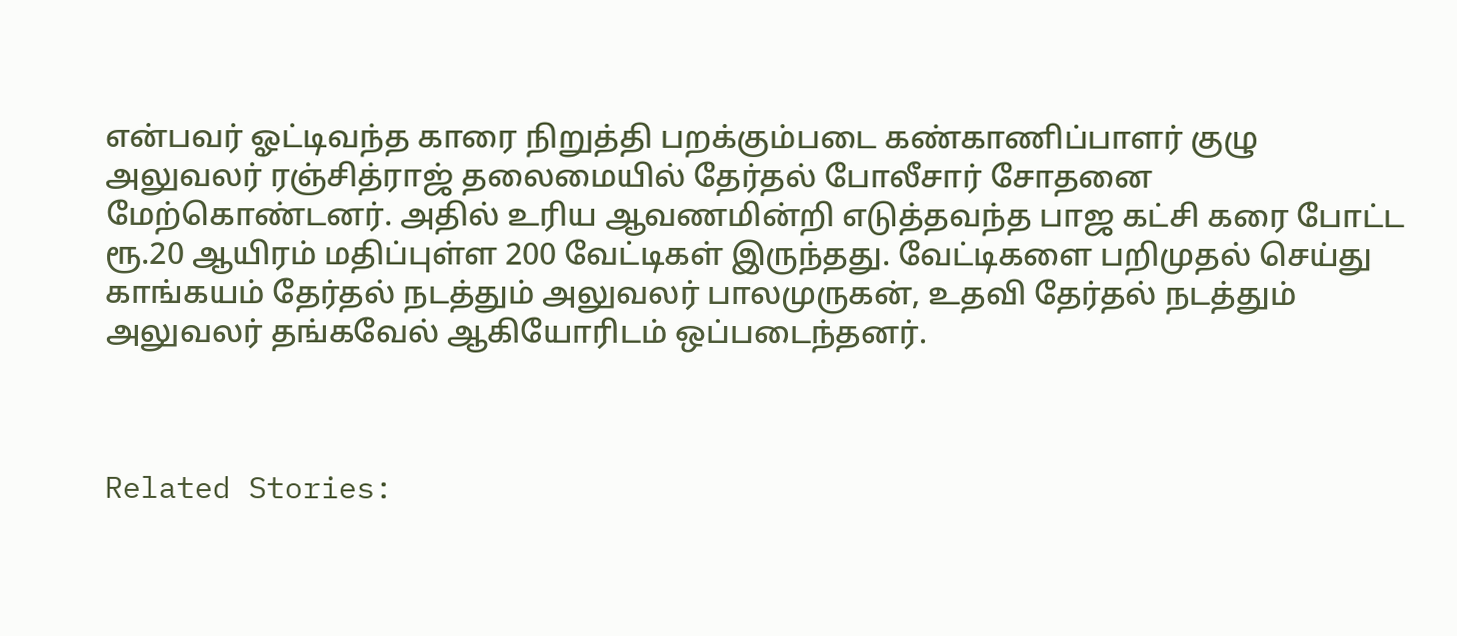என்பவர் ஓட்டிவந்த காரை நிறுத்தி பறக்கும்படை கண்காணிப்பாளர் குழு அலுவலர் ரஞ்சித்ராஜ் தலைமையில் தேர்தல் போலீசார் சோதனை மேற்கொண்டனர். அதில் உரிய ஆவணமின்றி எடுத்தவந்த பாஜ கட்சி கரை போட்ட ரூ.20 ஆயிரம் மதிப்புள்ள 200 வேட்டிகள் இருந்தது. வேட்டிகளை பறிமுதல் செய்து காங்கயம் தேர்தல் நடத்தும் அலுவலர் பாலமுருகன், உதவி தேர்தல் நடத்தும் அலுவலர் தங்கவேல் ஆகியோரிடம் ஒப்படைந்தனர்.



Related Stories: